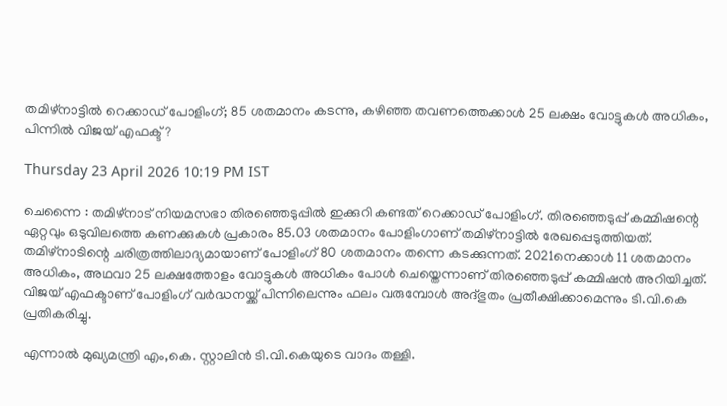തമിഴ്നാട്ടിൽ റെക്കാഡ് പോളിംഗ്; 85 ശതമാനം കടന്നു, കഴിഞ്ഞ തവണത്തെക്കാൾ 25 ലക്ഷം വോട്ടുകൾ അധികം, പിന്നിൽ വിജയ് എഫക്ട്?

Thursday 23 April 2026 10:19 PM IST

ചെന്നൈ : തമിഴ്നാട് നിയമസഭാ തിരഞ്ഞെടുപ്പിൽ ഇക്കുറി കണ്ടത് റെക്കാഡ് പോളിംഗ്. തിരഞ്ഞെടുപ്പ് കമ്മിഷന്റെ ഏറ്റവും ഒടുവിലത്തെ കണക്കുകൾ പ്രകാരം 85.03 ശതമാനം പോളിംഗാണ് തമിഴ്നാട്ടിൽ രേഖപ്പെടുത്തിയത്. തമിഴ്‌നാടിന്റെ ചരിത്രത്തിലാദ്യമായാണ് പോളിംഗ് 80 ശതമാനം തന്നെ കടക്കുന്നത്. 2021നെക്കാൾ 11 ശതമാനം അധികം, അഥവാ 25 ലക്ഷത്തോളം വോട്ടുകൾ അധികം പോൾ ചെയ്തെന്നാണ് തിരഞ്ഞെടുപ്പ് കമ്മിഷൻ അറിയിച്ചത്. വിജയ് എഫക്ടാണ് പോളിംഗ് വർദ്ധനയ്ക്ക് പിന്നിലെന്നും ഫലം വരുമ്പോൾ അദ്ഭുതം പ്രതീക്ഷിക്കാമെന്നും ടി.വി.കെ പ്രതികരിച്ചു.

എന്നാൽ മുഖ്യമന്ത്രി എം,കെ. സ്റ്റാലിൻ ടി.വി.കെയുടെ വാദം തള്ളി.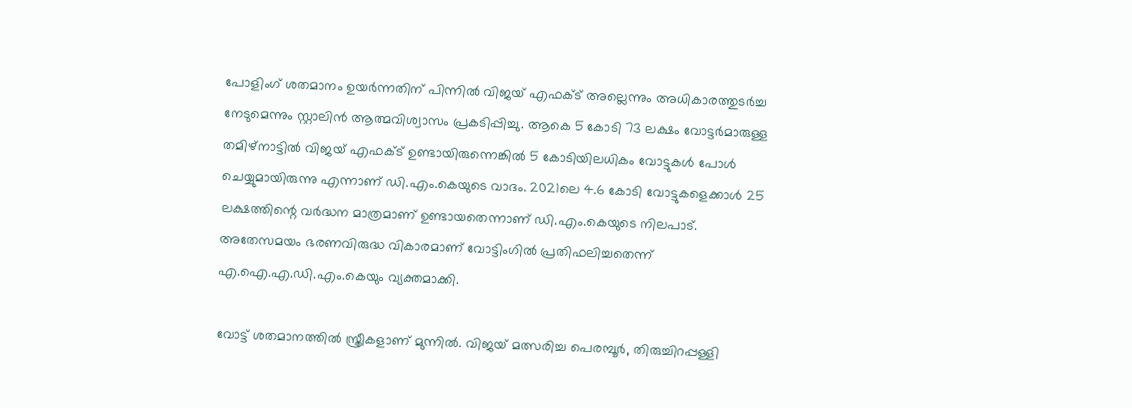പോളിംഗ് ശതമാനം ഉയർന്നതിന് പിന്നിൽ വിജയ് എഫക്ട് അല്ലെന്നും അധികാരത്തുടർച്ച നേടുമെന്നും സ്റ്റാലിൻ ആത്മവിശ്വാസം പ്രകടിപ്പിച്ചു. ആകെ 5 കോടി 73 ലക്ഷം വോട്ടർമാരുള്ള തമിഴ്‌നാട്ടിൽ വിജയ് എഫക്ട് ഉണ്ടായിരുന്നെങ്കിൽ 5 കോടിയിലധികം വോട്ടുകൾ പോൾ ചെയ്യുമായിരുന്നു എന്നാണ് ഡി.എം.കെയുടെ വാദം. 2021ലെ 4.6 കോടി വോട്ടുകളെക്കാൾ 25 ലക്ഷത്തിന്റെ വർദ്ധന മാത്രമാണ് ഉണ്ടായതെന്നാണ് ഡി.എം.കെയുടെ നിലപാട്. അതേസമയം ഭരണവിരുദ്ധ വികാരമാണ് വോട്ടിംഗിൽ പ്രതിഫലിച്ചതെന്ന് എ.ഐ.എ.ഡി.എം.കെയും വ്യക്തമാക്കി.

വോട്ട് ശതമാനത്തിൽ സ്ത്രീകളാണ് മുന്നിൽ. വിജയ് മത്സരിച്ച പെരമ്പൂർ, തിരുച്ചിറപ്പള്ളി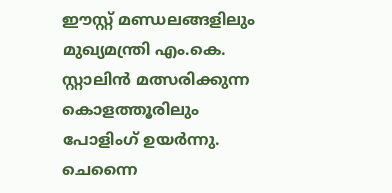ഈസ്റ്റ് മണ്ഡലങ്ങളിലും മുഖ്യമന്ത്രി എം.കെ. സ്റ്റാലിൻ മത്സരിക്കുന്ന കൊളത്തൂരിലും പോളിംഗ് ഉയർന്നു. ചെന്നൈ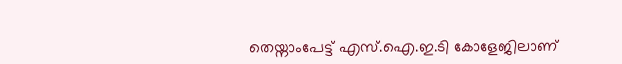തെയ്നാംപേട്ട് എസ്.ഐ.ഇ.ടി കോളേജിലാണ്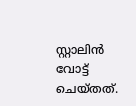സ്റ്റാലിൻ വോട്ട് ചെയ്തത്.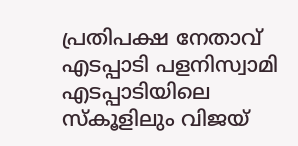പ്രതിപക്ഷ നേതാവ് എടപ്പാടി പളനിസ്വാമി എടപ്പാടിയിലെ സ്കൂളിലും വിജയ്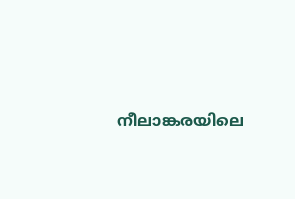നീലാങ്കരയിലെ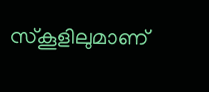സ്കൂളിലുമാണ്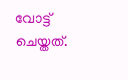വോട്ട് ചെയ്തത്.